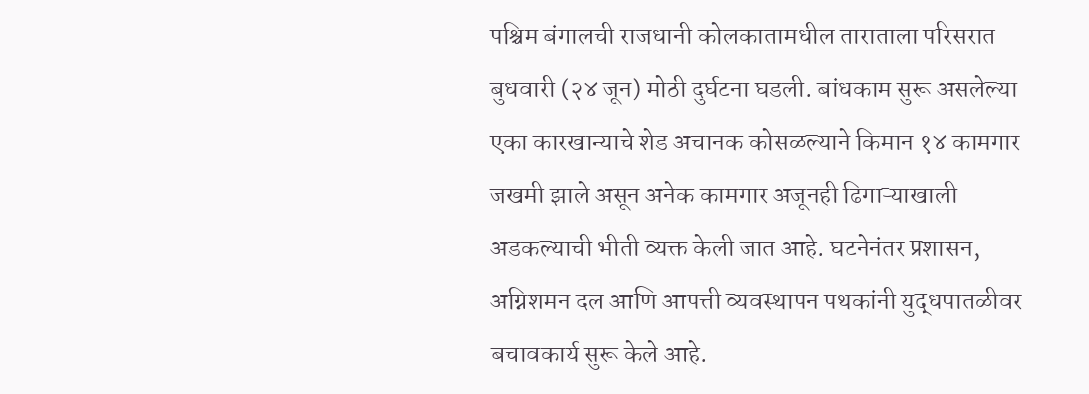पश्चिम बंगालची राजधानी कोलकातामधील ताराताला परिसरात बुधवारी (२४ जून) मोठी दुर्घटना घडली. बांधकाम सुरू असलेल्या एका कारखान्याचे शेड अचानक कोसळल्याने किमान १४ कामगार जखमी झाले असून अनेक कामगार अजूनही ढिगाऱ्याखाली अडकल्याची भीती व्यक्त केली जात आहे. घटनेनंतर प्रशासन, अग्निशमन दल आणि आपत्ती व्यवस्थापन पथकांनी युद्धपातळीवर बचावकार्य सुरू केले आहे.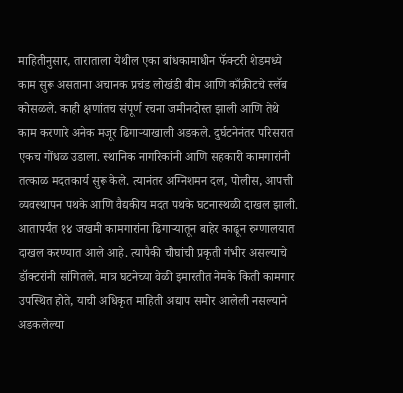माहितीनुसार, ताराताला येथील एका बांधकामाधीन फॅक्टरी शेडमध्ये काम सुरू असताना अचानक प्रचंड लोखंडी बीम आणि काँक्रीटचे स्लॅब कोसळले. काही क्षणांतच संपूर्ण रचना जमीनदोस्त झाली आणि तेथे काम करणारे अनेक मजूर ढिगाऱ्याखाली अडकले. दुर्घटनेनंतर परिसरात एकच गोंधळ उडाला. स्थानिक नागरिकांनी आणि सहकारी कामगारांनी तत्काळ मदतकार्य सुरू केले. त्यानंतर अग्निशमन दल, पोलीस, आपत्ती व्यवस्थापन पथके आणि वैद्यकीय मदत पथके घटनास्थळी दाखल झाली.
आतापर्यंत १४ जखमी कामगारांना ढिगाऱ्यातून बाहेर काढून रुग्णालयात दाखल करण्यात आले आहे. त्यापैकी चौघांची प्रकृती गंभीर असल्याचे डॉक्टरांनी सांगितले. मात्र घटनेच्या वेळी इमारतीत नेमके किती कामगार उपस्थित होते, याची अधिकृत माहिती अद्याप समोर आलेली नसल्याने अडकलेल्या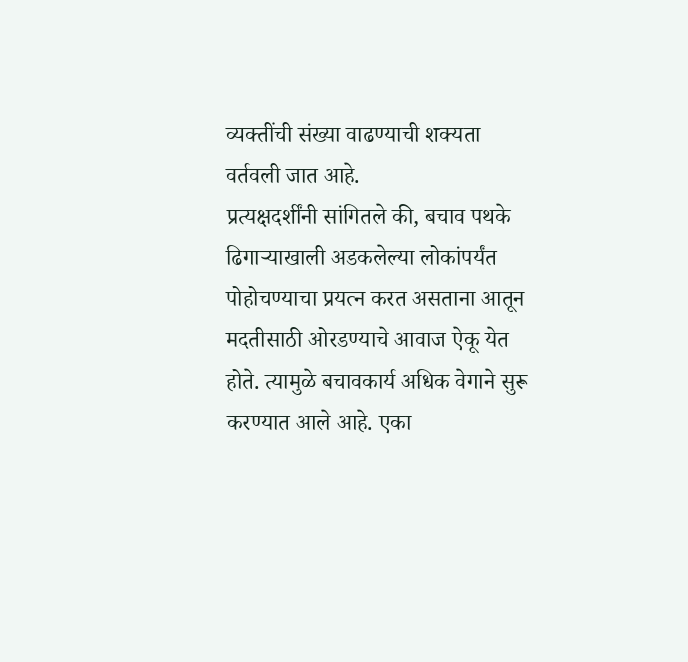व्यक्तींची संख्या वाढण्याची शक्यता वर्तवली जात आहे.
प्रत्यक्षदर्शींनी सांगितले की, बचाव पथके ढिगाऱ्याखाली अडकलेल्या लोकांपर्यंत पोहोचण्याचा प्रयत्न करत असताना आतून मदतीसाठी ओरडण्याचे आवाज ऐकू येत होते. त्यामुळे बचावकार्य अधिक वेगाने सुरू करण्यात आले आहे. एका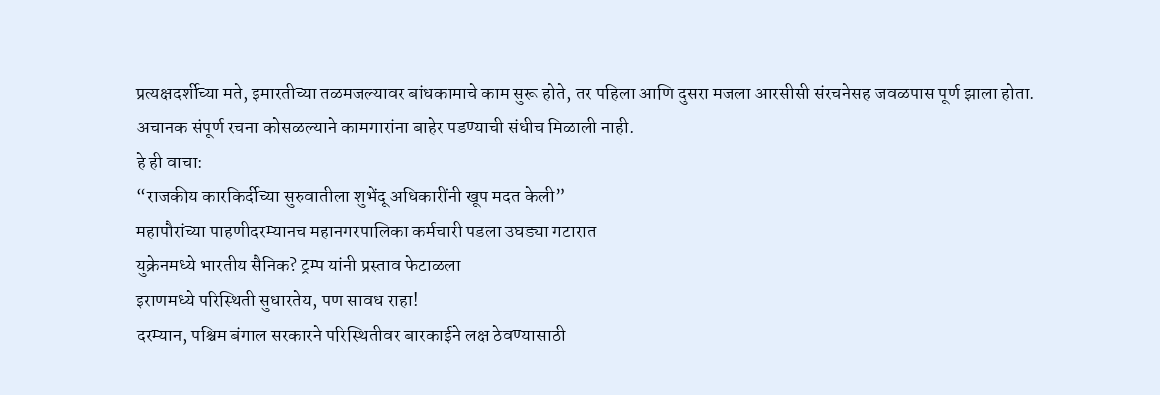प्रत्यक्षदर्शीच्या मते, इमारतीच्या तळमजल्यावर बांधकामाचे काम सुरू होते, तर पहिला आणि दुसरा मजला आरसीसी संरचनेसह जवळपास पूर्ण झाला होता. अचानक संपूर्ण रचना कोसळल्याने कामगारांना बाहेर पडण्याची संधीच मिळाली नाही.
हे ही वाचा:
“राजकीय कारकिर्दीच्या सुरुवातीला शुभेंदू अधिकारींनी खूप मदत केली”
महापौरांच्या पाहणीदरम्यानच महानगरपालिका कर्मचारी पडला उघड्या गटारात
युक्रेनमध्ये भारतीय सैनिक? ट्रम्प यांनी प्रस्ताव फेटाळला
इराणमध्ये परिस्थिती सुधारतेय, पण सावध राहा!
दरम्यान, पश्चिम बंगाल सरकारने परिस्थितीवर बारकाईने लक्ष ठेवण्यासाठी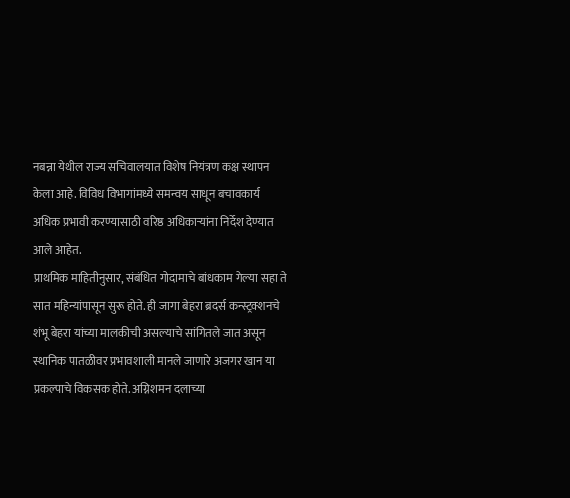नबन्ना येथील राज्य सचिवालयात विशेष नियंत्रण कक्ष स्थापन केला आहे. विविध विभागांमध्ये समन्वय साधून बचावकार्य अधिक प्रभावी करण्यासाठी वरिष्ठ अधिकाऱ्यांना निर्देश देण्यात आले आहेत.
प्राथमिक माहितीनुसार, संबंधित गोदामाचे बांधकाम गेल्या सहा ते सात महिन्यांपासून सुरू होते. ही जागा बेहरा ब्रदर्स कन्स्ट्रक्शनचे शंभू बेहरा यांच्या मालकीची असल्याचे सांगितले जात असून स्थानिक पातळीवर प्रभावशाली मानले जाणारे अजगर खान या प्रकल्पाचे विकसक होते. अग्निशमन दलाच्या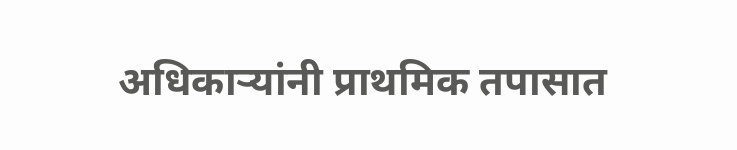अधिकाऱ्यांनी प्राथमिक तपासात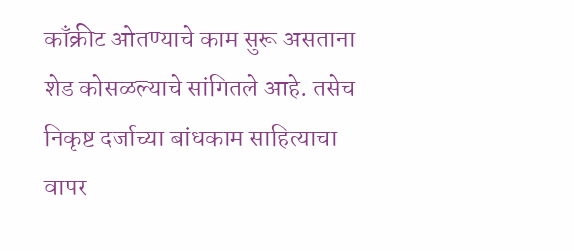काँक्रीट ओतण्याचे काम सुरू असताना शेड कोसळल्याचे सांगितले आहे. तसेच निकृष्ट दर्जाच्या बांधकाम साहित्याचा वापर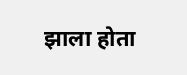झाला होता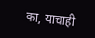का, याचाही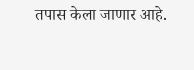तपास केला जाणार आहे.